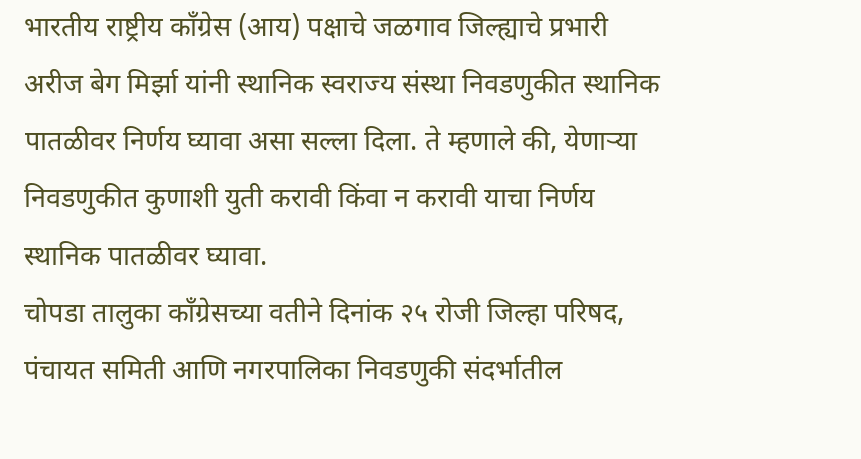भारतीय राष्ट्रीय काँग्रेस (आय) पक्षाचे जळगाव जिल्ह्याचे प्रभारी अरीज बेग मिर्झा यांनी स्थानिक स्वराज्य संस्था निवडणुकीत स्थानिक पातळीवर निर्णय घ्यावा असा सल्ला दिला. ते म्हणाले की, येणाऱ्या निवडणुकीत कुणाशी युती करावी किंवा न करावी याचा निर्णय स्थानिक पातळीवर घ्यावा.
चोपडा तालुका काँग्रेसच्या वतीने दिनांक २५ रोजी जिल्हा परिषद, पंचायत समिती आणि नगरपालिका निवडणुकी संदर्भातील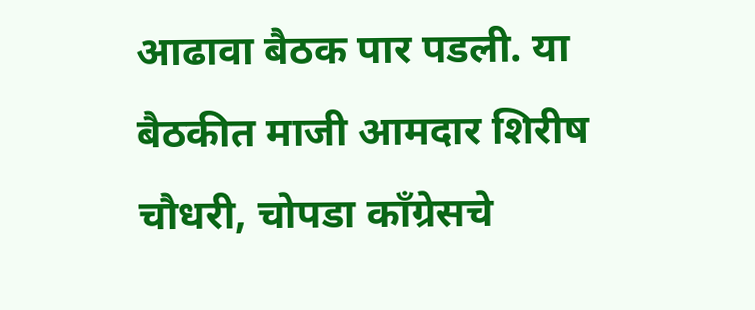आढावा बैठक पार पडली. या बैठकीत माजी आमदार शिरीष चौधरी, चोपडा काँग्रेसचे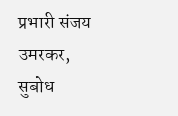प्रभारी संजय उमरकर, सुबोध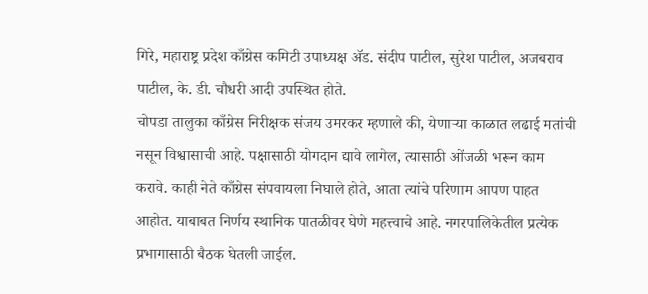गिरे, महाराष्ट्र प्रदेश काँग्रेस कमिटी उपाध्यक्ष ॲड. संदीप पाटील, सुरेश पाटील, अजबराव पाटील, के. डी. चौधरी आदी उपस्थित होते.
चोपडा तालुका काँग्रेस निरीक्षक संजय उमरकर म्हणाले की, येणाऱ्या काळात लढाई मतांची नसून विश्वासाची आहे. पक्षासाठी योगदान द्यावे लागेल, त्यासाठी ओंजळी भरून काम करावे. काही नेते काँग्रेस संपवायला निघाले होते, आता त्यांचे परिणाम आपण पाहत आहोत. याबाबत निर्णय स्थानिक पातळीवर घेणे महत्त्वाचे आहे. नगरपालिकेतील प्रत्येक प्रभागासाठी बैठक घेतली जाईल.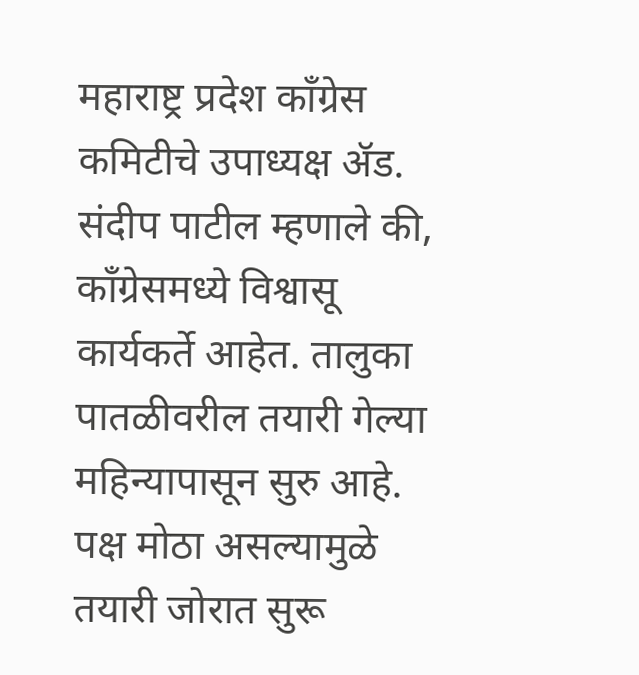महाराष्ट्र प्रदेश काँग्रेस कमिटीचे उपाध्यक्ष ॲड. संदीप पाटील म्हणाले की, काँग्रेसमध्ये विश्वासू कार्यकर्ते आहेत. तालुका पातळीवरील तयारी गेल्या महिन्यापासून सुरु आहे. पक्ष मोठा असल्यामुळे तयारी जोरात सुरू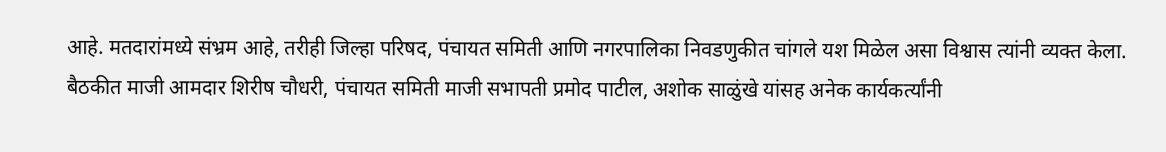आहे. मतदारांमध्ये संभ्रम आहे, तरीही जिल्हा परिषद, पंचायत समिती आणि नगरपालिका निवडणुकीत चांगले यश मिळेल असा विश्वास त्यांनी व्यक्त केला.
बैठकीत माजी आमदार शिरीष चौधरी, पंचायत समिती माजी सभापती प्रमोद पाटील, अशोक साळुंखे यांसह अनेक कार्यकर्त्यांनी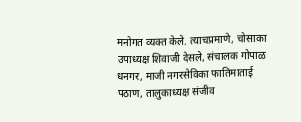मनोगत व्यक्त केले. त्याचप्रमाणे, चोसाका उपाध्यक्ष शिवाजी देसले, संचालक गोपाळ धनगर, माजी नगरसेविका फातिमाताई पठाण, तालुकाध्यक्ष संजीव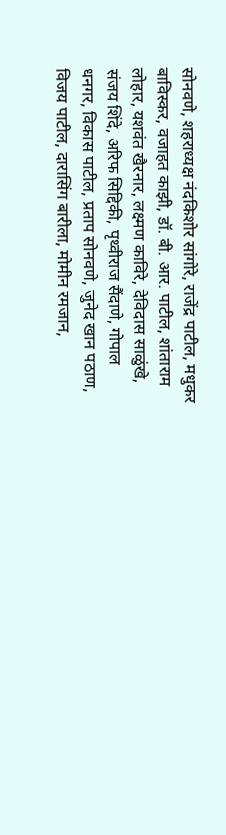सोनवणे, शहराध्यक्ष नंदकिशोर सांगोरे, राजेंद्र पाटील, मधुकर बाविस्कर, वजाहत काझी, डॉ. बी. आर. पाटील, शांताराम लोहार, यशवंत खैरनार, लक्ष्मण काविरे, देविदास साळुंखे, संजय शिंदे, अरिफ सिद्दिकी, पृथ्वीराज सैंदाणे, गोपाल धनगर, विकास पाटील, प्रताप सोनवणे, जुनेद खान पठाण, विजय पाटील, दारासिंग बारीला, मोमीन रमजान,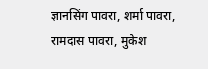ज्ञानसिंग पावरा, शर्मा पावरा, रामदास पावरा, मुकेश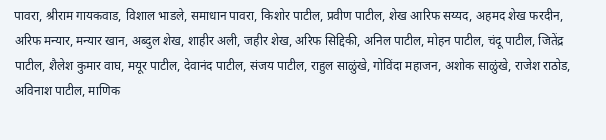पावरा, श्रीराम गायकवाड, विशाल भाडले, समाधान पावरा, किशोर पाटील, प्रवीण पाटील, शेख आरिफ सय्यद, अहमद शेख फरदीन, अरिफ मन्यार, मन्यार खान, अब्दुल शेख, शाहीर अली, जहीर शेख, अरिफ सिद्दिकी, अनिल पाटील, मोहन पाटील, चंदू पाटील, जितेंद्र पाटील, शैलेश कुमार वाघ, मयूर पाटील, देवानंद पाटील, संजय पाटील, राहुल साळुंखे, गोविंदा महाजन, अशोक साळुंखे, राजेश राठोड, अविनाश पाटील, माणिक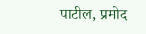पाटील, प्रमोद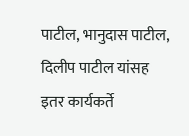पाटील, भानुदास पाटील, दिलीप पाटील यांसह इतर कार्यकर्ते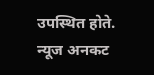उपस्थित होते.
न्यूज अनकट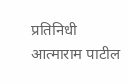प्रतिनिधी आत्माराम पाटील